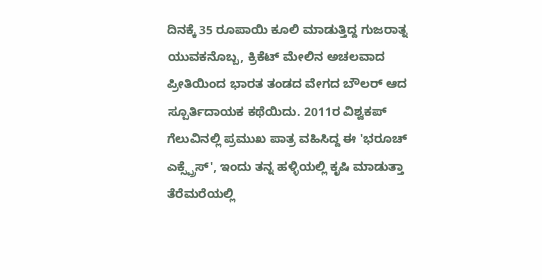ದಿನಕ್ಕೆ 35 ರೂಪಾಯಿ ಕೂಲಿ ಮಾಡುತ್ತಿದ್ದ ಗುಜರಾತ್ನ ಯುವಕನೊಬ್ಬ, ಕ್ರಿಕೆಟ್ ಮೇಲಿನ ಅಚಲವಾದ ಪ್ರೀತಿಯಿಂದ ಭಾರತ ತಂಡದ ವೇಗದ ಬೌಲರ್ ಆದ ಸ್ಪೂರ್ತಿದಾಯಕ ಕಥೆಯಿದು. 2011ರ ವಿಶ್ವಕಪ್ ಗೆಲುವಿನಲ್ಲಿ ಪ್ರಮುಖ ಪಾತ್ರ ವಹಿಸಿದ್ದ ಈ 'ಭರೂಚ್ ಎಕ್ಸ್ಪ್ರೆಸ್', ಇಂದು ತನ್ನ ಹಳ್ಳಿಯಲ್ಲಿ ಕೃಷಿ ಮಾಡುತ್ತಾ ತೆರೆಮರೆಯಲ್ಲಿ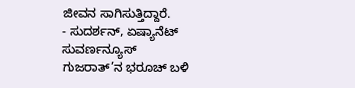ಜೀವನ ಸಾಗಿಸುತ್ತಿದ್ದಾರೆ.
- ಸುದರ್ಶನ್, ಏಷ್ಯಾನೆಟ್ ಸುವರ್ಣನ್ಯೂಸ್
ಗುಜರಾತ್’ನ ಭರೂಚ್ ಬಳಿ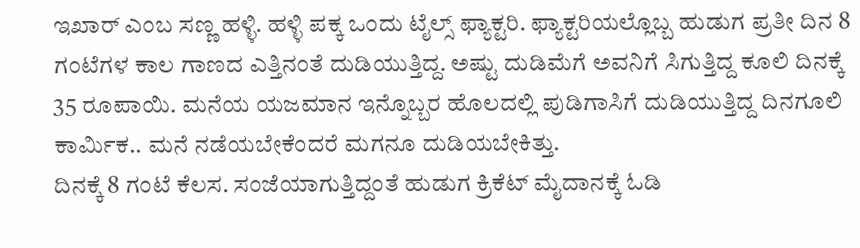ಇಖಾರ್ ಎಂಬ ಸಣ್ಣ ಹಳ್ಳಿ. ಹಳ್ಳಿ ಪಕ್ಕ ಒಂದು ಟೈಲ್ಸ್ ಫ್ಯಾಕ್ಟರಿ. ಫ್ಯಾಕ್ಟರಿಯಲ್ಲೊಬ್ಬ ಹುಡುಗ ಪ್ರತೀ ದಿನ 8 ಗಂಟೆಗಳ ಕಾಲ ಗಾಣದ ಎತ್ತಿನಂತೆ ದುಡಿಯುತ್ತಿದ್ದ. ಅಷ್ಟು ದುಡಿಮೆಗೆ ಅವನಿಗೆ ಸಿಗುತ್ತಿದ್ದ ಕೂಲಿ ದಿನಕ್ಕೆ 35 ರೂಪಾಯಿ. ಮನೆಯ ಯಜಮಾನ ಇನ್ನೊಬ್ಬರ ಹೊಲದಲ್ಲಿ ಪುಡಿಗಾಸಿಗೆ ದುಡಿಯುತ್ತಿದ್ದ ದಿನಗೂಲಿ ಕಾರ್ಮಿಕ.. ಮನೆ ನಡೆಯಬೇಕೆಂದರೆ ಮಗನೂ ದುಡಿಯಬೇಕಿತ್ತು.
ದಿನಕ್ಕೆ 8 ಗಂಟೆ ಕೆಲಸ. ಸಂಜೆಯಾಗುತ್ತಿದ್ದಂತೆ ಹುಡುಗ ಕ್ರಿಕೆಟ್ ಮೈದಾನಕ್ಕೆ ಓಡಿ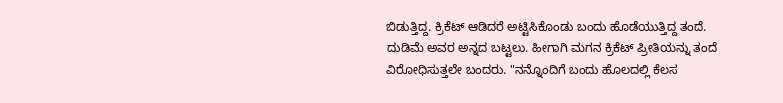ಬಿಡುತ್ತಿದ್ದ. ಕ್ರಿಕೆಟ್ ಆಡಿದರೆ ಅಟ್ಟಿಸಿಕೊಂಡು ಬಂದು ಹೊಡೆಯುತ್ತಿದ್ದ ತಂದೆ. ದುಡಿಮೆ ಅವರ ಅನ್ನದ ಬಟ್ಟಲು. ಹೀಗಾಗಿ ಮಗನ ಕ್ರಿಕೆಟ್ ಪ್ರೀತಿಯನ್ನು ತಂದೆ ವಿರೋಧಿಸುತ್ತಲೇ ಬಂದರು. "ನನ್ನೊಂದಿಗೆ ಬಂದು ಹೊಲದಲ್ಲಿ ಕೆಲಸ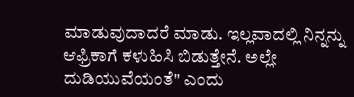ಮಾಡುವುದಾದರೆ ಮಾಡು. ಇಲ್ಲವಾದಲ್ಲಿ ನಿನ್ನನ್ನು ಆಫ್ರಿಕಾಗೆ ಕಳುಹಿಸಿ ಬಿಡುತ್ತೇನೆ. ಅಲ್ಲೇ ದುಡಿಯುವೆಯಂತೆ" ಎಂದು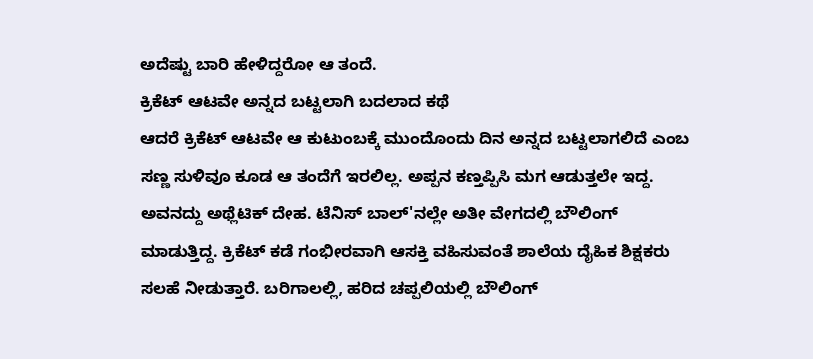ಅದೆಷ್ಟು ಬಾರಿ ಹೇಳಿದ್ದರೋ ಆ ತಂದೆ.
ಕ್ರಿಕೆಟ್ ಆಟವೇ ಅನ್ನದ ಬಟ್ಟಲಾಗಿ ಬದಲಾದ ಕಥೆ
ಆದರೆ ಕ್ರಿಕೆಟ್ ಆಟವೇ ಆ ಕುಟುಂಬಕ್ಕೆ ಮುಂದೊಂದು ದಿನ ಅನ್ನದ ಬಟ್ಟಲಾಗಲಿದೆ ಎಂಬ ಸಣ್ಣ ಸುಳಿವೂ ಕೂಡ ಆ ತಂದೆಗೆ ಇರಲಿಲ್ಲ. ಅಪ್ಪನ ಕಣ್ತಪ್ಪಿಸಿ ಮಗ ಆಡುತ್ತಲೇ ಇದ್ದ. ಅವನದ್ದು ಅಥ್ಲೆಟಿಕ್ ದೇಹ. ಟೆನಿಸ್ ಬಾಲ್'ನಲ್ಲೇ ಅತೀ ವೇಗದಲ್ಲಿ ಬೌಲಿಂಗ್ ಮಾಡುತ್ತಿದ್ದ. ಕ್ರಿಕೆಟ್ ಕಡೆ ಗಂಭೀರವಾಗಿ ಆಸಕ್ತಿ ವಹಿಸುವಂತೆ ಶಾಲೆಯ ದೈಹಿಕ ಶಿಕ್ಷಕರು ಸಲಹೆ ನೀಡುತ್ತಾರೆ. ಬರಿಗಾಲಲ್ಲಿ, ಹರಿದ ಚಪ್ಪಲಿಯಲ್ಲಿ ಬೌಲಿಂಗ್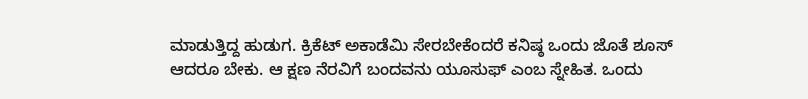ಮಾಡುತ್ತಿದ್ದ ಹುಡುಗ. ಕ್ರಿಕೆಟ್ ಅಕಾಡೆಮಿ ಸೇರಬೇಕೆಂದರೆ ಕನಿಷ್ಠ ಒಂದು ಜೊತೆ ಶೂಸ್ ಆದರೂ ಬೇಕು. ಆ ಕ್ಷಣ ನೆರವಿಗೆ ಬಂದವನು ಯೂಸುಫ್ ಎಂಬ ಸ್ನೇಹಿತ. ಒಂದು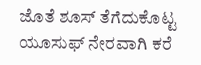ಜೊತೆ ಶೂಸ್ ತೆಗೆದುಕೊಟ್ಟ ಯೂಸುಫ್ ನೇರವಾಗಿ ಕರೆ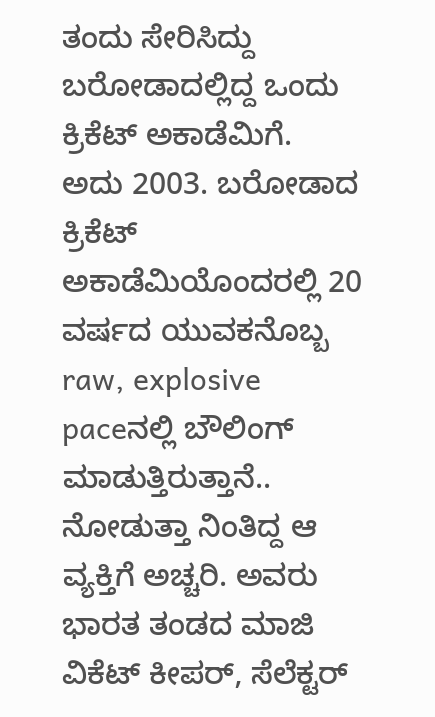ತಂದು ಸೇರಿಸಿದ್ದು ಬರೋಡಾದಲ್ಲಿದ್ದ ಒಂದು ಕ್ರಿಕೆಟ್ ಅಕಾಡೆಮಿಗೆ.
ಅದು 2003. ಬರೋಡಾದ ಕ್ರಿಕೆಟ್ ಅಕಾಡೆಮಿಯೊಂದರಲ್ಲಿ 20 ವರ್ಷದ ಯುವಕನೊಬ್ಬ raw, explosive paceನಲ್ಲಿ ಬೌಲಿಂಗ್ ಮಾಡುತ್ತಿರುತ್ತಾನೆ.. ನೋಡುತ್ತಾ ನಿಂತಿದ್ದ ಆ ವ್ಯಕ್ತಿಗೆ ಅಚ್ಚರಿ. ಅವರು ಭಾರತ ತಂಡದ ಮಾಜಿ ವಿಕೆಟ್ ಕೀಪರ್, ಸೆಲೆಕ್ಟರ್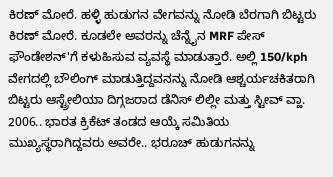ಕಿರಣ್ ಮೋರೆ. ಹಳ್ಳಿ ಹುಡುಗನ ವೇಗವನ್ನು ನೋಡಿ ಬೆರಗಾಗಿ ಬಿಟ್ಟರು ಕಿರಣ್ ಮೋರೆ. ಕೂಡಲೇ ಅವರನ್ನು ಚೆನ್ನೈನ MRF ಪೇಸ್ ಫೌಂಡೇಶನ್'ಗೆ ಕಳುಹಿಸುವ ವ್ಯವಸ್ಥೆ ಮಾಡುತ್ತಾರೆ. ಅಲ್ಲಿ 150/kph ವೇಗದಲ್ಲಿ ಬೌಲಿಂಗ್ ಮಾಡುತ್ತಿದ್ದವನನ್ನು ನೋಡಿ ಆಶ್ಚರ್ಯಚಕಿತರಾಗಿ ಬಿಟ್ಟರು ಆಸ್ಟ್ರೇಲಿಯಾ ದಿಗ್ಗಜರಾದ ಡೆನಿಸ್ ಲಿಲ್ಲೀ ಮತ್ತು ಸ್ಟೀವ್ ವ್ಹಾ.
2006.. ಭಾರತ ಕ್ರಿಕೆಟ್ ತಂಡದ ಆಯ್ಕೆ ಸಮಿತಿಯ ಮುಖ್ಯಸ್ಥರಾಗಿದ್ದವರು ಅವರೇ.. ಭರೂಚ್ ಹುಡುಗನನ್ನು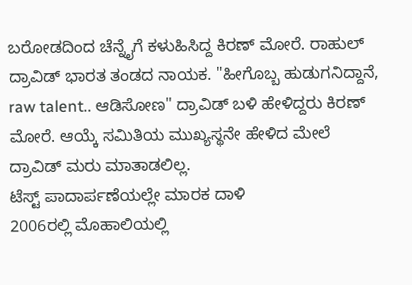ಬರೋಡದಿಂದ ಚೆನ್ನೈಗೆ ಕಳುಹಿಸಿದ್ದ ಕಿರಣ್ ಮೋರೆ. ರಾಹುಲ್ ದ್ರಾವಿಡ್ ಭಾರತ ತಂಡದ ನಾಯಕ. "ಹೀಗೊಬ್ಬ ಹುಡುಗನಿದ್ದಾನೆ, raw talent.. ಆಡಿಸೋಣ" ದ್ರಾವಿಡ್ ಬಳಿ ಹೇಳಿದ್ದರು ಕಿರಣ್ ಮೋರೆ. ಆಯ್ಕೆ ಸಮಿತಿಯ ಮುಖ್ಯಸ್ಥನೇ ಹೇಳಿದ ಮೇಲೆ ದ್ರಾವಿಡ್ ಮರು ಮಾತಾಡಲಿಲ್ಲ.
ಟೆಸ್ಟ್ ಪಾದಾರ್ಪಣೆಯಲ್ಲೇ ಮಾರಕ ದಾಳಿ
2006ರಲ್ಲಿ ಮೊಹಾಲಿಯಲ್ಲಿ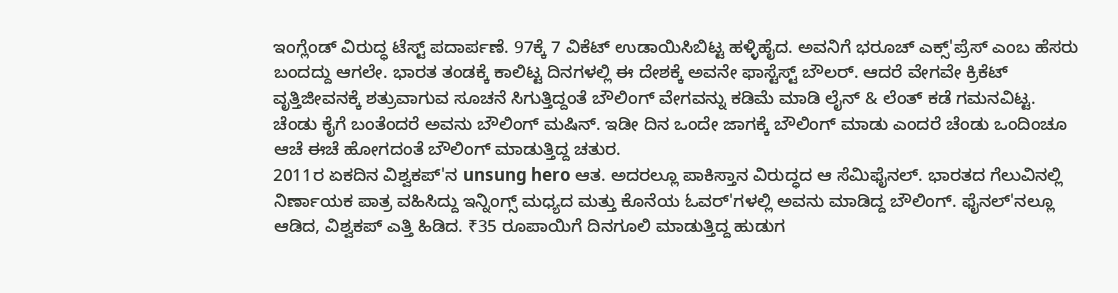ಇಂಗ್ಲೆಂಡ್ ವಿರುದ್ಧ ಟೆಸ್ಟ್ ಪದಾರ್ಪಣೆ. 97ಕ್ಕೆ 7 ವಿಕೆಟ್ ಉಡಾಯಿಸಿಬಿಟ್ಟ ಹಳ್ಳಿಹೈದ. ಅವನಿಗೆ ಭರೂಚ್ ಎಕ್ಸ್'ಪ್ರೆಸ್ ಎಂಬ ಹೆಸರು ಬಂದದ್ದು ಆಗಲೇ. ಭಾರತ ತಂಡಕ್ಕೆ ಕಾಲಿಟ್ಟ ದಿನಗಳಲ್ಲಿ ಈ ದೇಶಕ್ಕೆ ಅವನೇ ಫಾಸ್ಟೆಸ್ಟ್ ಬೌಲರ್. ಆದರೆ ವೇಗವೇ ಕ್ರಿಕೆಟ್ ವೃತ್ತಿಜೀವನಕ್ಕೆ ಶತ್ರುವಾಗುವ ಸೂಚನೆ ಸಿಗುತ್ತಿದ್ದಂತೆ ಬೌಲಿಂಗ್ ವೇಗವನ್ನು ಕಡಿಮೆ ಮಾಡಿ ಲೈನ್ & ಲೆಂತ್ ಕಡೆ ಗಮನವಿಟ್ಟ. ಚೆಂಡು ಕೈಗೆ ಬಂತೆಂದರೆ ಅವನು ಬೌಲಿಂಗ್ ಮಷಿನ್. ಇಡೀ ದಿನ ಒಂದೇ ಜಾಗಕ್ಕೆ ಬೌಲಿಂಗ್ ಮಾಡು ಎಂದರೆ ಚೆಂಡು ಒಂದಿಂಚೂ ಆಚೆ ಈಚೆ ಹೋಗದಂತೆ ಬೌಲಿಂಗ್ ಮಾಡುತ್ತಿದ್ದ ಚತುರ.
2011ರ ಏಕದಿನ ವಿಶ್ವಕಪ್'ನ unsung hero ಆತ. ಅದರಲ್ಲೂ ಪಾಕಿಸ್ತಾನ ವಿರುದ್ಧದ ಆ ಸೆಮಿಫೈನಲ್. ಭಾರತದ ಗೆಲುವಿನಲ್ಲಿ ನಿರ್ಣಾಯಕ ಪಾತ್ರ ವಹಿಸಿದ್ದು ಇನ್ನಿಂಗ್ಸ್ ಮಧ್ಯದ ಮತ್ತು ಕೊನೆಯ ಓವರ್'ಗಳಲ್ಲಿ ಅವನು ಮಾಡಿದ್ದ ಬೌಲಿಂಗ್. ಫೈನಲ್'ನಲ್ಲೂ ಆಡಿದ, ವಿಶ್ವಕಪ್ ಎತ್ತಿ ಹಿಡಿದ. ₹35 ರೂಪಾಯಿಗೆ ದಿನಗೂಲಿ ಮಾಡುತ್ತಿದ್ದ ಹುಡುಗ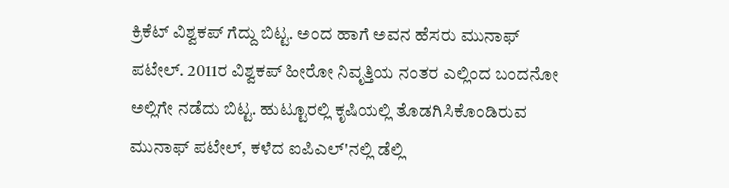ಕ್ರಿಕೆಟ್ ವಿಶ್ವಕಪ್ ಗೆದ್ದು ಬಿಟ್ಟ. ಅಂದ ಹಾಗೆ ಅವನ ಹೆಸರು ಮುನಾಫ್ ಪಟೇಲ್. 2011ರ ವಿಶ್ವಕಪ್ ಹೀರೋ ನಿವೃತ್ತಿಯ ನಂತರ ಎಲ್ಲಿಂದ ಬಂದನೋ ಅಲ್ಲಿಗೇ ನಡೆದು ಬಿಟ್ಟ. ಹುಟ್ಟೂರಲ್ಲಿ ಕೃಷಿಯಲ್ಲಿ ತೊಡಗಿಸಿಕೊಂಡಿರುವ ಮುನಾಫ್ ಪಟೇಲ್, ಕಳೆದ ಐಪಿಎಲ್'ನಲ್ಲಿ ಡೆಲ್ಲಿ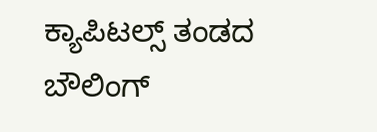ಕ್ಯಾಪಿಟಲ್ಸ್ ತಂಡದ ಬೌಲಿಂಗ್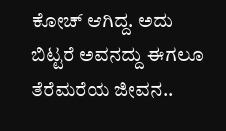ಕೋಚ್ ಆಗಿದ್ದ. ಅದು ಬಿಟ್ಟರೆ ಅವನದ್ದು ಈಗಲೂ ತೆರೆಮರೆಯ ಜೀವನ..